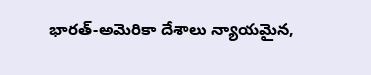భారత్-అమెరికా దేశాలు న్యాయమైన,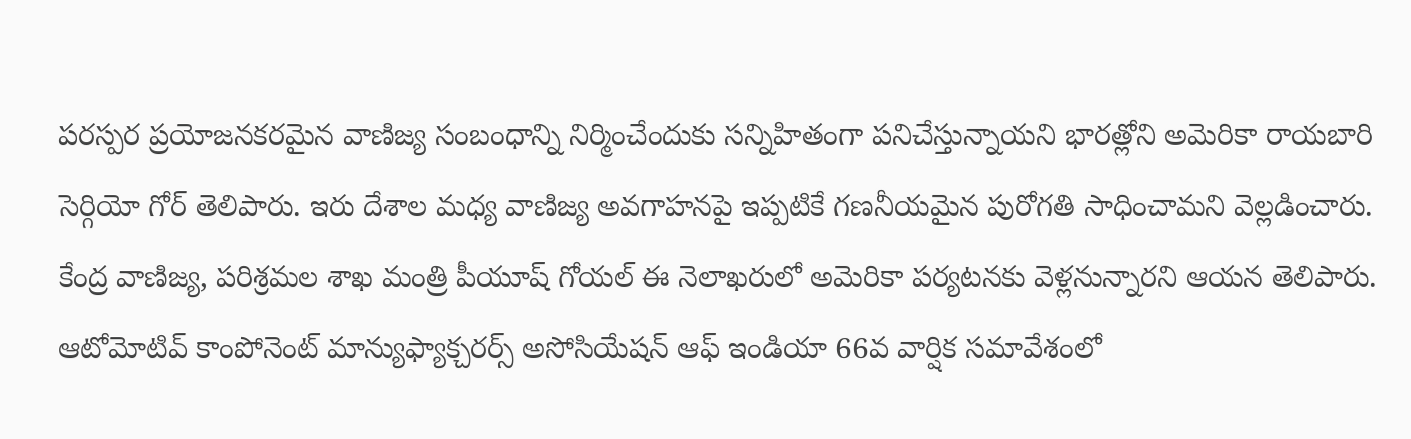పరస్పర ప్రయోజనకరమైన వాణిజ్య సంబంధాన్ని నిర్మించేందుకు సన్నిహితంగా పనిచేస్తున్నాయని భారత్లోని అమెరికా రాయబారి సెర్గియో గోర్ తెలిపారు. ఇరు దేశాల మధ్య వాణిజ్య అవగాహనపై ఇప్పటికే గణనీయమైన పురోగతి సాధించామని వెల్లడించారు. కేంద్ర వాణిజ్య, పరిశ్రమల శాఖ మంత్రి పీయూష్ గోయల్ ఈ నెలాఖరులో అమెరికా పర్యటనకు వెళ్లనున్నారని ఆయన తెలిపారు.
ఆటోమోటివ్ కాంపోనెంట్ మాన్యుఫ్యాక్చరర్స్ అసోసియేషన్ ఆఫ్ ఇండియా 66వ వార్షిక సమావేశంలో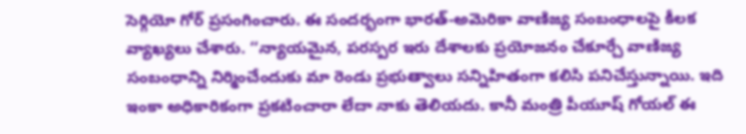సెర్గియో గోర్ ప్రసంగించారు. ఈ సందర్భంగా భారత్-అమెరికా వాణిజ్య సంబంధాలపై కీలక వ్యాఖ్యలు చేశారు. ‘‘న్యాయమైన, పరస్పర ఇరు దేశాలకు ప్రయోజనం చేకూర్చే వాణిజ్య సంబంధాన్ని నిర్మించేందుకు మా రెండు ప్రభుత్వాలు సన్నిహితంగా కలిసి పనిచేస్తున్నాయి. ఇది ఇంకా అధికారికంగా ప్రకటించారా లేదా నాకు తెలియదు. కానీ మంత్రి పీయూష్ గోయల్ ఈ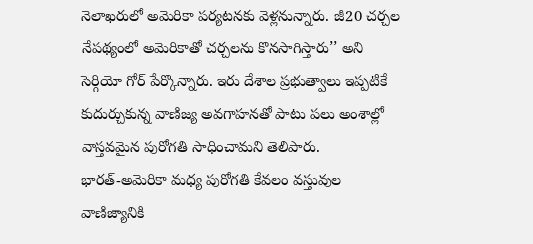నెలాఖరులో అమెరికా పర్యటనకు వెళ్లనున్నారు. జీ20 చర్చల నేపథ్యంలో అమెరికాతో చర్చలను కొనసాగిస్తారు’’ అని సెర్గియో గోర్ పేర్కొన్నారు. ఇరు దేశాల ప్రభుత్వాలు ఇప్పటికే కుదుర్చుకున్న వాణిజ్య అవగాహనతో పాటు పలు అంశాల్లో వాస్తవమైన పురోగతి సాధించామని తెలిపారు.
భారత్-అమెరికా మధ్య పురోగతి కేవలం వస్తువుల వాణిజ్యానికి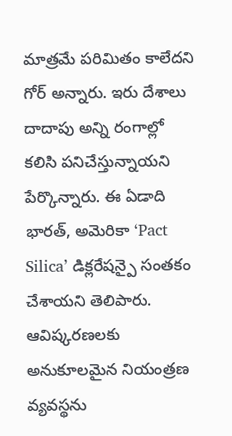మాత్రమే పరిమితం కాలేదని గోర్ అన్నారు. ఇరు దేశాలు దాదాపు అన్ని రంగాల్లో కలిసి పనిచేస్తున్నాయని పేర్కొన్నారు. ఈ ఏడాది భారత్, అమెరికా ‘Pact Silica’ డిక్లరేషన్పై సంతకం చేశాయని తెలిపారు. ఆవిష్కరణలకు అనుకూలమైన నియంత్రణ వ్యవస్థను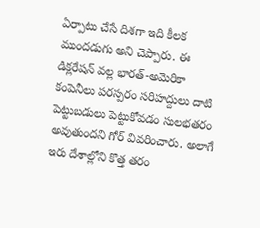ఏర్పాటు చేసే దిశగా ఇది కీలక ముందడుగు అని చెప్పారు. ఈ డిక్లరేషన్ వల్ల భారత్-అమెరికా కంపెనీలు పరస్పరం సరిహద్దులు దాటి పెట్టుబడులు పెట్టుకోవడం సులభతరం అవుతుందని గోర్ వివరించారు. అలాగే ఇరు దేశాల్లోని కొత్త తరం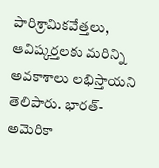పారిశ్రామికవేత్తలు, ఆవిష్కర్తలకు మరిన్ని అవకాశాలు లభిస్తాయని తెలిపారు. భారత్-అమెరికా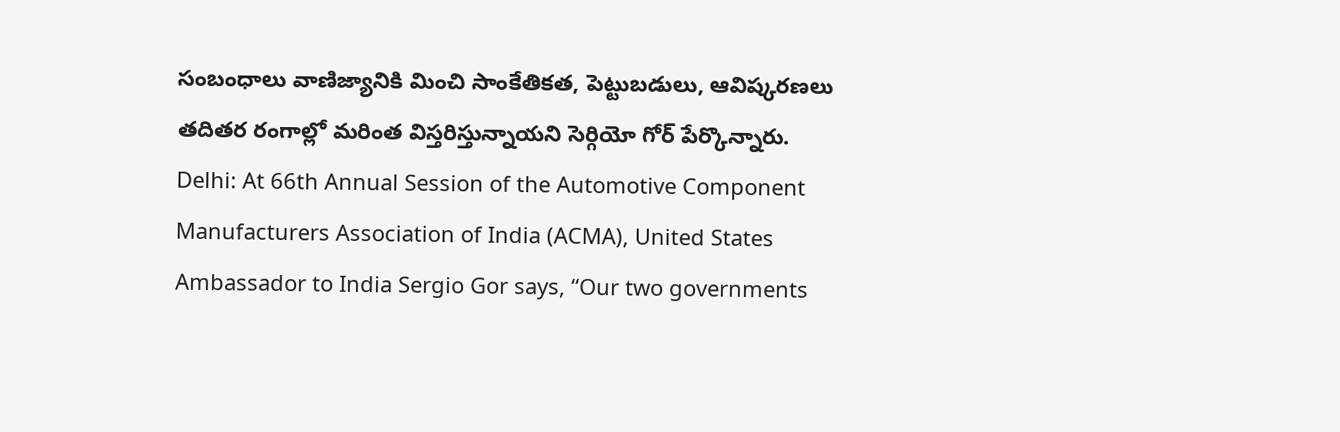సంబంధాలు వాణిజ్యానికి మించి సాంకేతికత, పెట్టుబడులు, ఆవిష్కరణలు తదితర రంగాల్లో మరింత విస్తరిస్తున్నాయని సెర్గియో గోర్ పేర్కొన్నారు.
Delhi: At 66th Annual Session of the Automotive Component Manufacturers Association of India (ACMA), United States Ambassador to India Sergio Gor says, “Our two governments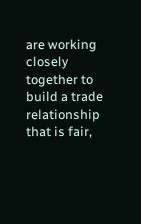are working closely together to build a trade relationship that is fair,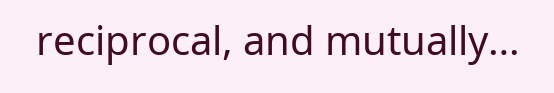reciprocal, and mutually…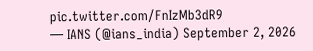pic.twitter.com/FnIzMb3dR9
— IANS (@ians_india) September 2, 2026